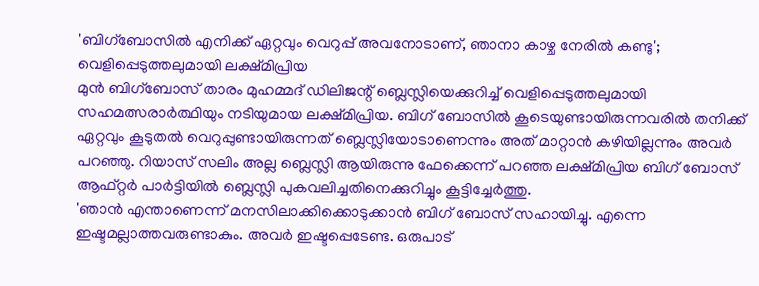'ബിഗ്ബോസിൽ എനിക്ക് ഏറ്റവും വെറുപ്പ് അവനോടാണ്, ഞാനാ കാഴ്ച നേരിൽ കണ്ടു'; വെളിപ്പെടുത്തലുമായി ലക്ഷ്മിപ്രിയ
മുൻ ബിഗ്ബോസ് താരം മുഹമ്മദ് ഡിലിജന്റ് ബ്ലെസ്ലിയെക്കുറിച്ച് വെളിപ്പെടുത്തലുമായി സഹമത്സരാർത്ഥിയും നടിയുമായ ലക്ഷ്മിപ്രിയ. ബിഗ് ബോസിൽ കൂടെയുണ്ടായിരുന്നവരിൽ തനിക്ക് ഏറ്റവും കൂടുതൽ വെറുപ്പുണ്ടായിരുന്നത് ബ്ലെസ്ലിയോടാണെന്നും അത് മാറ്റാൻ കഴിയില്ലന്നും അവർ പറഞ്ഞു. റിയാസ് സലിം അല്ല ബ്ലെസ്ലി ആയിരുന്നു ഫേക്കെന്ന് പറഞ്ഞ ലക്ഷ്മിപ്രിയ ബിഗ് ബോസ് ആഫ്റ്റർ പാർട്ടിയിൽ ബ്ലെസ്ലി പുകവലിച്ചതിനെക്കുറിച്ചും കൂട്ടിച്ചേർത്തു.
'ഞാൻ എന്താണെന്ന് മനസിലാക്കിക്കൊടുക്കാൻ ബിഗ് ബോസ് സഹായിച്ചു. എന്നെ ഇഷ്ടമല്ലാത്തവരുണ്ടാകും. അവർ ഇഷ്ടപ്പെടേണ്ട. ഒരുപാട്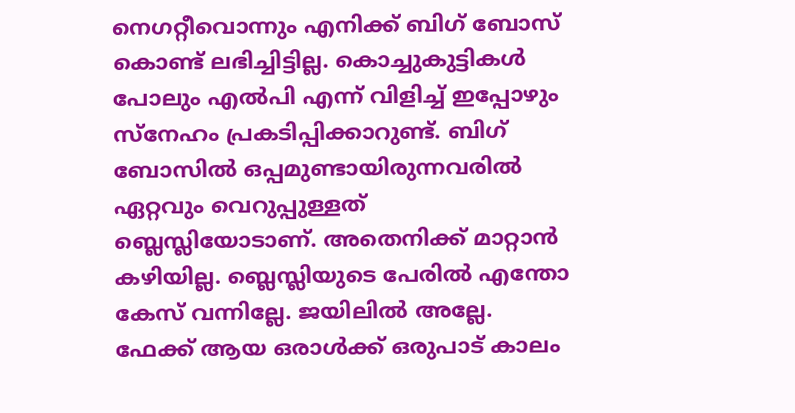നെഗറ്റീവൊന്നും എനിക്ക് ബിഗ് ബോസ് കൊണ്ട് ലഭിച്ചിട്ടില്ല. കൊച്ചുകുട്ടികൾ പോലും എൽപി എന്ന് വിളിച്ച് ഇപ്പോഴും സ്നേഹം പ്രകടിപ്പിക്കാറുണ്ട്. ബിഗ് ബോസിൽ ഒപ്പമുണ്ടായിരുന്നവരിൽ ഏറ്റവും വെറുപ്പുള്ളത് ബ്ലെസ്ലിയോടാണ്. അതെനിക്ക് മാറ്റാൻ കഴിയില്ല. ബ്ലെസ്ലിയുടെ പേരിൽ എന്തോ കേസ് വന്നില്ലേ. ജയിലിൽ അല്ലേ. ഫേക്ക് ആയ ഒരാൾക്ക് ഒരുപാട് കാലം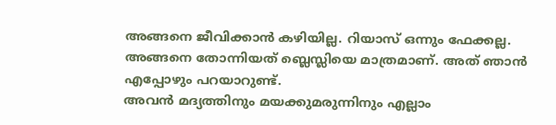അങ്ങനെ ജീവിക്കാൻ കഴിയില്ല. റിയാസ് ഒന്നും ഫേക്കല്ല. അങ്ങനെ തോന്നിയത് ബ്ലെസ്ലിയെ മാത്രമാണ്. അത് ഞാൻ എപ്പോഴും പറയാറുണ്ട്.
അവൻ മദ്യത്തിനും മയക്കുമരുന്നിനും എല്ലാം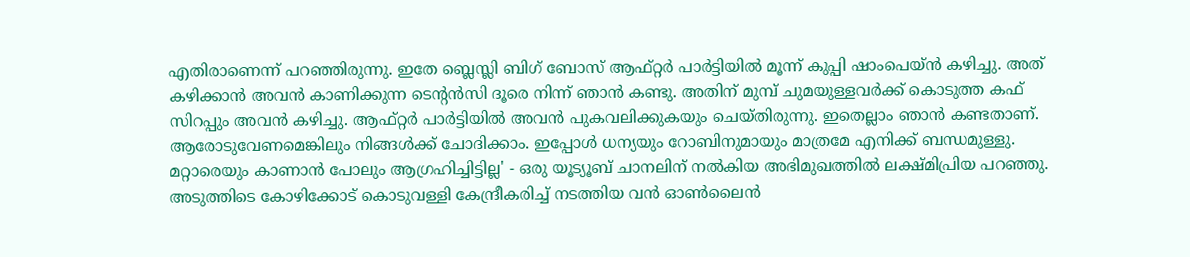എതിരാണെന്ന് പറഞ്ഞിരുന്നു. ഇതേ ബ്ലെസ്ലി ബിഗ് ബോസ് ആഫ്റ്റർ പാർട്ടിയിൽ മൂന്ന് കുപ്പി ഷാംപെയ്ൻ കഴിച്ചു. അത് കഴിക്കാൻ അവൻ കാണിക്കുന്ന ടെന്റൻസി ദൂരെ നിന്ന് ഞാൻ കണ്ടു. അതിന് മുമ്പ് ചുമയുള്ളവർക്ക് കൊടുത്ത കഫ് സിറപ്പും അവൻ കഴിച്ചു. ആഫ്റ്റർ പാർട്ടിയിൽ അവൻ പുകവലിക്കുകയും ചെയ്തിരുന്നു. ഇതെല്ലാം ഞാൻ കണ്ടതാണ്. ആരോടുവേണമെങ്കിലും നിങ്ങൾക്ക് ചോദിക്കാം. ഇപ്പോൾ ധന്യയും റോബിനുമായും മാത്രമേ എനിക്ക് ബന്ധമുള്ളു. മറ്റാരെയും കാണാൻ പോലും ആഗ്രഹിച്ചിട്ടില്ല' - ഒരു യൂട്യൂബ് ചാനലിന് നൽകിയ അഭിമുഖത്തിൽ ലക്ഷ്മിപ്രിയ പറഞ്ഞു.
അടുത്തിടെ കോഴിക്കോട് കൊടുവള്ളി കേന്ദ്രീകരിച്ച് നടത്തിയ വൻ ഓൺലൈൻ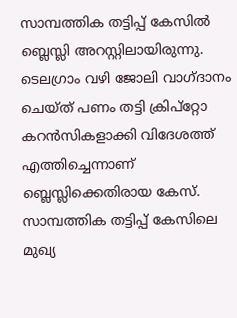സാമ്പത്തിക തട്ടിപ്പ് കേസിൽ ബ്ലെസ്ലി അറസ്റ്റിലായിരുന്നു. ടെലഗ്രാം വഴി ജോലി വാഗ്ദാനം ചെയ്ത് പണം തട്ടി ക്രിപ്റ്റോ കറൻസികളാക്കി വിദേശത്ത് എത്തിച്ചെന്നാണ് ബ്ലെസ്ലിക്കെതിരായ കേസ്. സാമ്പത്തിക തട്ടിപ്പ് കേസിലെ മുഖ്യ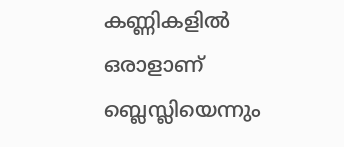കണ്ണികളിൽ ഒരാളാണ് ബ്ലെസ്ലിയെന്നും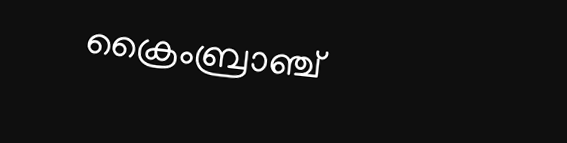ക്രൈംബ്രാഞ്ച്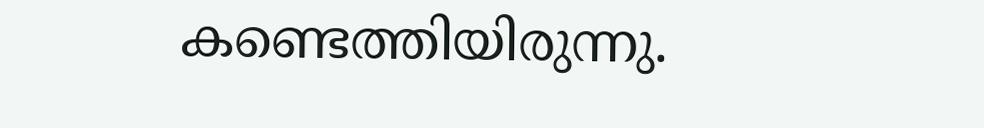കണ്ടെത്തിയിരുന്നു.